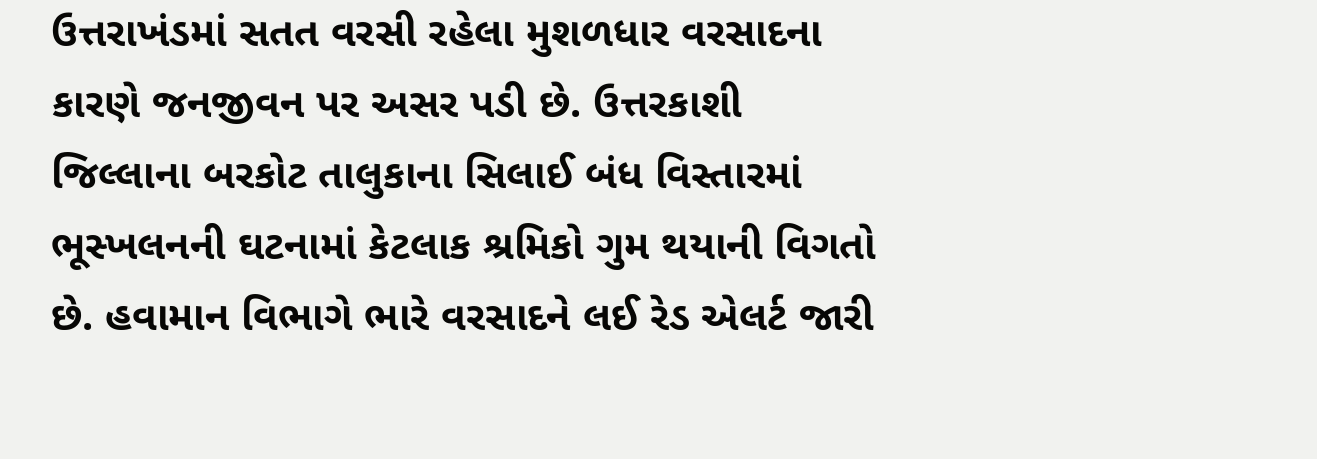ઉત્તરાખંડમાં સતત વરસી રહેલા મુશળધાર વરસાદના કારણે જનજીવન પર અસર પડી છે. ઉત્તરકાશી જિલ્લાના બરકોટ તાલુકાના સિલાઈ બંધ વિસ્તારમાં ભૂસ્ખલનની ઘટનામાં કેટલાક શ્રમિકો ગુમ થયાની વિગતો છે. હવામાન વિભાગે ભારે વરસાદને લઈ રેડ એલર્ટ જારી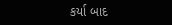કર્યા બાદ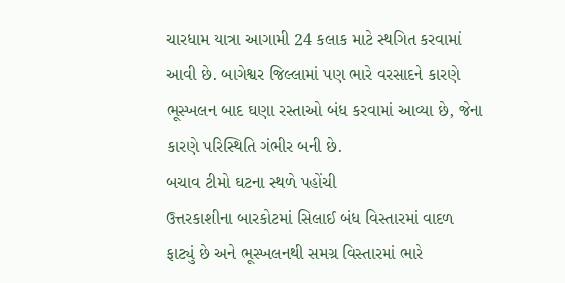ચારધામ યાત્રા આગામી 24 કલાક માટે સ્થગિત કરવામાં આવી છે. બાગેશ્વર જિલ્લામાં પણ ભારે વરસાદને કારણે ભૂસ્ખલન બાદ ઘણા રસ્તાઓ બંધ કરવામાં આવ્યા છે, જેના કારણે પરિસ્થિતિ ગંભીર બની છે.
બચાવ ટીમો ઘટના સ્થળે પહોંચી
ઉત્તરકાશીના બારકોટમાં સિલાઈ બંધ વિસ્તારમાં વાદળ ફાટ્યું છે અને ભૂસ્ખલનથી સમગ્ર વિસ્તારમાં ભારે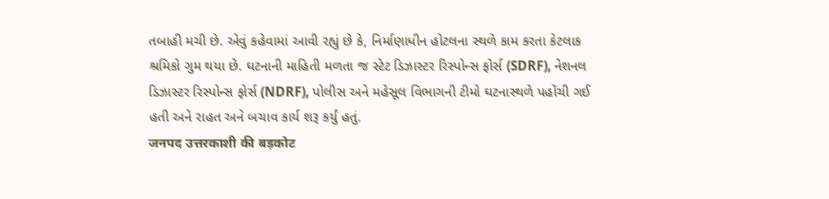તબાહી મચી છે. એવું કહેવામાં આવી રહ્યું છે કે, નિર્માણાધીન હોટલના સ્થળે કામ કરતા કેટલાક શ્રમિકો ગુમ થયા છે. ઘટનાની માહિતી મળતા જ સ્ટેટ ડિઝાસ્ટર રિસ્પોન્સ ફોર્સ (SDRF), નેશનલ ડિઝાસ્ટર રિસ્પોન્સ ફોર્સ (NDRF), પોલીસ અને મહેસૂલ વિભાગની ટીમો ઘટનાસ્થળે પહોંચી ગઈ હતી અને રાહત અને બચાવ કાર્ય શરૂ કર્યું હતું.
जनपद उत्तरकाशी की बड़कोट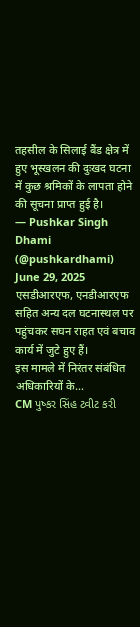तहसील के सिलाई बैंड क्षेत्र में हुए भूस्खलन की दुःखद घटना में कुछ श्रमिकों के लापता होने की सूचना प्राप्त हुई है।
— Pushkar Singh Dhami (@pushkardhami) June 29, 2025
एसडीआरएफ, एनडीआरएफ सहित अन्य दल घटनास्थल पर पहुंचकर सघन राहत एवं बचाव कार्य में जुटे हुए हैं।
इस मामले में निरंतर संबंधित अधिकारियों के…
CM પુષ્કર સિંહ ટ્વીટ કરી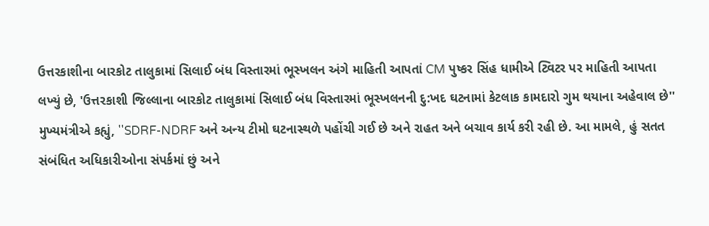ઉત્તરકાશીના બારકોટ તાલુકામાં સિલાઈ બંધ વિસ્તારમાં ભૂસ્ખલન અંગે માહિતી આપતાં CM પુષ્કર સિંહ ધામીએ ટ્વિટર પર માહિતી આપતા લખ્યું છે, 'ઉત્તરકાશી જિલ્લાના બારકોટ તાલુકામાં સિલાઈ બંધ વિસ્તારમાં ભૂસ્ખલનની દુ:ખદ ઘટનામાં કેટલાક કામદારો ગુમ થયાના અહેવાલ છે'' મુખ્યમંત્રીએ કહ્યું, ''SDRF-NDRF અને અન્ય ટીમો ઘટનાસ્થળે પહોંચી ગઈ છે અને રાહત અને બચાવ કાર્ય કરી રહી છે. આ મામલે, હું સતત સંબંધિત અધિકારીઓના સંપર્કમાં છું અને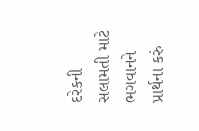દરેકની સલામતી માટે ભગવાનને પ્રાર્થના કરું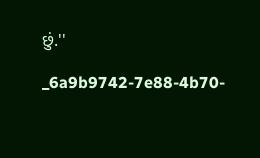છું.''

_6a9b9742-7e88-4b70-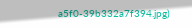a5f0-39b332a7f394.jpg)